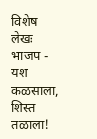विशेष लेखः भाजप - यश कळसाला, शिस्त तळाला!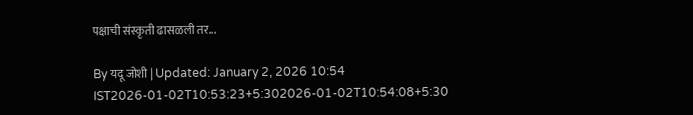पक्षाची संस्कृती ढासळली तर...

By यदू जोशी | Updated: January 2, 2026 10:54 IST2026-01-02T10:53:23+5:302026-01-02T10:54:08+5:30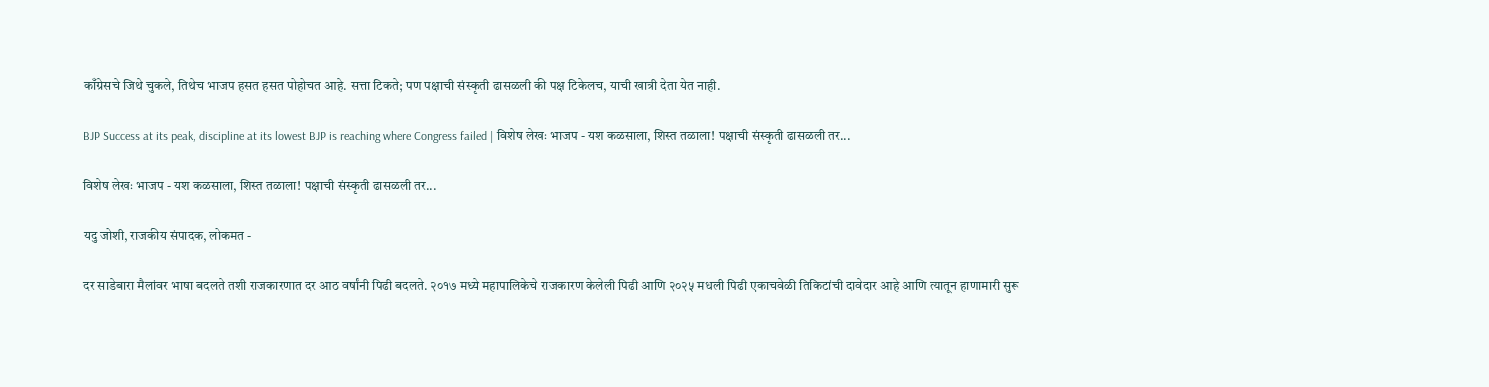काँग्रेसचे जिथे चुकले, तिथेच भाजप हसत हसत पोहोचत आहे. सत्ता टिकते; पण पक्षाची संस्कृती ढासळली की पक्ष टिकेलच, याची खात्री देता येत नाही.

BJP Success at its peak, discipline at its lowest BJP is reaching where Congress failed | विशेष लेखः भाजप - यश कळसाला, शिस्त तळाला! पक्षाची संस्कृती ढासळली तर...

विशेष लेखः भाजप - यश कळसाला, शिस्त तळाला! पक्षाची संस्कृती ढासळली तर...

यदु जोशी, राजकीय संपादक, लोकमत -

दर साडेबारा मैलांवर भाषा बदलते तशी राजकारणात दर आठ वर्षांनी पिढी बदलते. २०१७ मध्ये महापालिकेचे राजकारण केलेली पिढी आणि २०२५ मधली पिढी एकाचवेळी तिकिटांची दावेदार आहे आणि त्यातून हाणामारी सुरू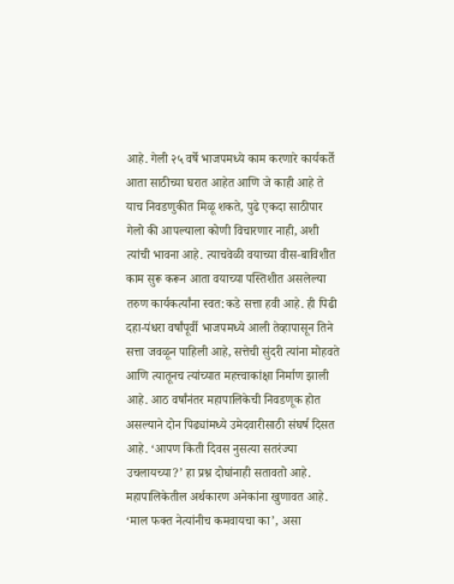आहे. गेली २५ वर्षे भाजपमध्ये काम करणारे कार्यकर्ते आता साठीच्या घरात आहेत आणि जे काही आहे ते याच निवडणुकीत मिळू शकते, पुढे एकदा साठीपार गेलो की आपल्याला कोणी विचारणार नाही, अशी त्यांची भावना आहे. त्याचवेळी वयाच्या वीस-बाविशीत काम सुरू करून आता वयाच्या पस्तिशीत असलेल्या तरुण कार्यकर्त्यांना स्वत:कडे सत्ता हवी आहे. ही पिढी दहा-पंधरा वर्षांपूर्वी भाजपमध्ये आली तेव्हापासून तिने सत्ता जवळून पाहिली आहे, सत्तेची सुंदरी त्यांना मोहवते आणि त्यातूनच त्यांच्यात महत्त्वाकांक्षा निर्माण झाली आहे. आठ वर्षांनंतर महापालिकेची निवडणूक होत असल्याने दोन पिढ्यांमध्ये उमेदवारीसाठी संघर्ष दिसत आहे. ‘आपण किती दिवस नुसत्या सतरंज्या उचलायच्या?’ हा प्रश्न दोघांनाही सतावतो आहे. महापालिकेतील अर्थकारण अनेकांना खुणावत आहे. ‘माल फक्त नेत्यांनीच कमवायचा का’, असा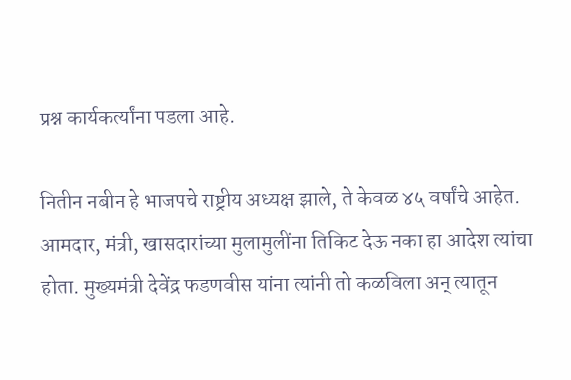प्रश्न कार्यकर्त्यांना पडला आहे.

नितीन नबीन हे भाजपचे राष्ट्रीय अध्यक्ष झाले, ते केवळ ४५ वर्षांचे आहेत. आमदार, मंत्री, खासदारांच्या मुलामुलींना तिकिट देऊ नका हा आदेश त्यांचा होता. मुख्यमंत्री देवेंद्र फडणवीस यांना त्यांनी तो कळविला अन् त्यातून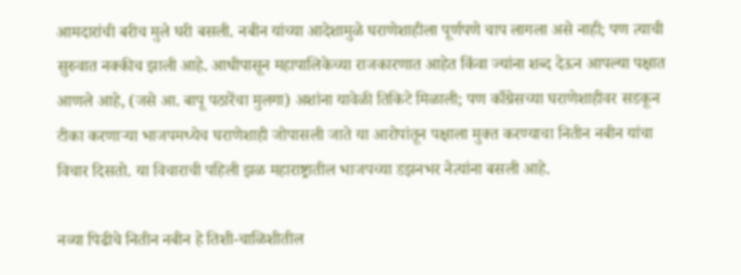आमदारांची बरीच मुले घरी बसली. नबीन यांच्या आदेशामुळे घराणेशाहीला पूर्णपणे चाप लागला असे नाही; पण त्याची सुरुवात नक्कीच झाली आहे. आधीपासून महापालिकेच्या राजकारणात आहेत किंवा ज्यांना शब्द देऊन आपल्या पक्षात आणले आहे, (जसे आ. बापू पठारेंचा मुलगा) अशांना यावेळी तिकिटे मिळाली; पण काँग्रेसच्या घराणेशाहीवर सडकून टीका करणाऱ्या भाजपमध्येच घराणेशाही जोपासली जाते या आरोपांतून पक्षाला मुक्त करण्याचा नितीन नबीन यांचा विचार दिसतो. या विचाराची पहिली झळ महाराष्ट्रातील भाजपच्या डझनभर नेत्यांना बसली आहे.

नव्या पिढीचे नितीन नबीन हे तिशी-चाळिशीतील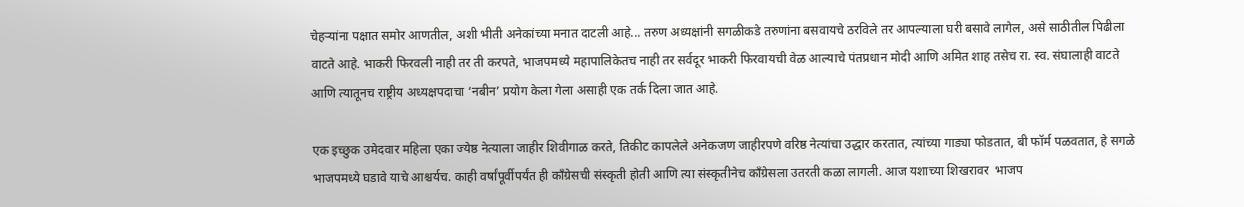चेहऱ्यांना पक्षात समोर आणतील, अशी भीती अनेकांच्या मनात दाटली आहे... तरुण अध्यक्षांनी सगळीकडे तरुणांना बसवायचे ठरविले तर आपल्याला घरी बसावे लागेल, असे साठीतील पिढीला वाटते आहे. भाकरी फिरवली नाही तर ती करपते, भाजपमध्ये महापालिकेतच नाही तर सर्वदूर भाकरी फिरवायची वेळ आल्याचे पंतप्रधान मोदी आणि अमित शाह तसेच रा. स्व. संघालाही वाटते आणि त्यातूनच राष्ट्रीय अध्यक्षपदाचा ‘नबीन’ प्रयोग केला गेला असाही एक तर्क दिला जात आहे.

एक इच्छुक उमेदवार महिला एका ज्येष्ठ नेत्याला जाहीर शिवीगाळ करते, तिकीट कापलेले अनेकजण जाहीरपणे वरिष्ठ नेत्यांचा उद्धार करतात, त्यांच्या गाड्या फोडतात, बी फॉर्म पळवतात, हे सगळे भाजपमध्ये घडावे याचे आश्चर्यच. काही वर्षांपूर्वीपर्यंत ही काँग्रेसची संस्कृती होती आणि त्या संस्कृतीनेच काँग्रेसला उतरती कळा लागली. आज यशाच्या शिखरावर  भाजप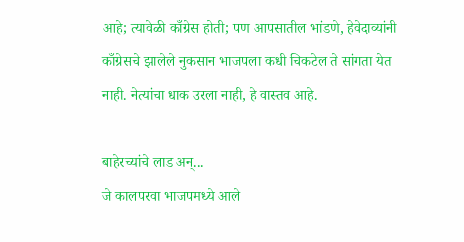आहे; त्यावेळी काँग्रेस होती; पण आपसातील भांडणे, हेवेदाव्यांनी काँग्रेसचे झालेले नुकसान भाजपला कधी चिकटेल ते सांगता येत नाही. नेत्यांचा धाक उरला नाही, हे वास्तव आहे.

बाहेरच्यांचे लाड अन्...
जे कालपरवा भाजपमध्ये आले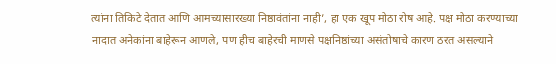त्यांना तिकिटे देतात आणि आमच्यासारख्या निष्ठावंतांना नाही’, हा एक खूप मोठा रोष आहे. पक्ष मोठा करण्याच्या नादात अनेकांना बाहेरून आणले, पण हीच बाहेरची माणसे पक्षनिष्ठांच्या असंतोषाचे कारण ठरत असल्याने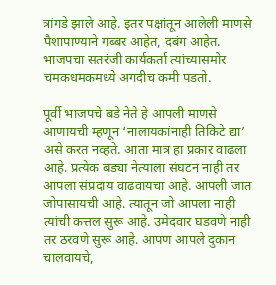त्रांगडे झाले आहे. इतर पक्षांतून आलेली माणसे पैशापाण्याने गब्बर आहेत, दबंग आहेत. भाजपचा सतरंजी कार्यकर्ता त्यांच्यासमोर चमकधमकमध्ये अगदीच कमी पडतो.

पूर्वी भाजपचे बडे नेते हे आपली माणसे आणायची म्हणून ‘नालायकांनाही तिकिटे द्या’ असे करत नव्हते. आता मात्र हा प्रकार वाढला आहे. प्रत्येक बड्या नेत्याला संघटन नाही तर आपला संप्रदाय वाढवायचा आहे. आपली जात जोपासायची आहे. त्यातून जो आपला नाही त्यांची कत्तल सुरू आहे. उमेदवार घडवणे नाही तर ठरवणे सुरू आहे. आपण आपले दुकान चालवायचे,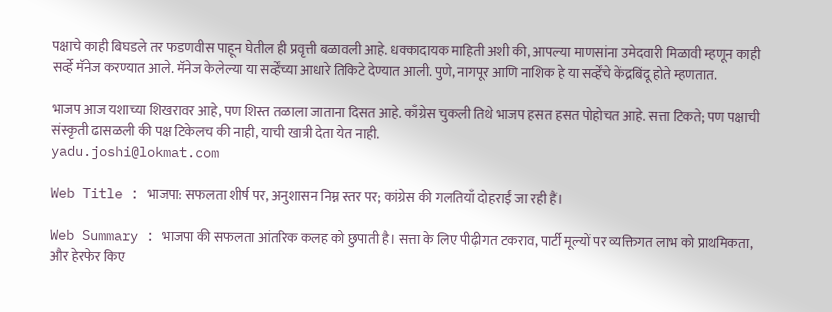पक्षाचे काही बिघडले तर फडणवीस पाहून घेतील ही प्रवृत्ती बळावली आहे. धक्कादायक माहिती अशी की, आपल्या माणसांना उमेदवारी मिळावी म्हणून काही सर्व्हे मॅनेज करण्यात आले. मॅनेज केलेल्या या सर्व्हेंच्या आधारे तिकिटे देण्यात आली. पुणे, नागपूर आणि नाशिक हे या सर्व्हेंचे केंद्रबिंदू होते म्हणतात.

भाजप आज यशाच्या शिखरावर आहे, पण शिस्त तळाला जाताना दिसत आहे. काँग्रेस चुकली तिथे भाजप हसत हसत पोहोचत आहे. सत्ता टिकते; पण पक्षाची संस्कृती ढासळली की पक्ष टिकेलच की नाही, याची खात्री देता येत नाही.
yadu.joshi@lokmat.com

Web Title : भाजपा: सफलता शीर्ष पर, अनुशासन निम्न स्तर पर; कांग्रेस की गलतियाँ दोहराईं जा रही हैं।

Web Summary : भाजपा की सफलता आंतरिक कलह को छुपाती है। सत्ता के लिए पीढ़ीगत टकराव, पार्टी मूल्यों पर व्यक्तिगत लाभ को प्राथमिकता, और हेरफेर किए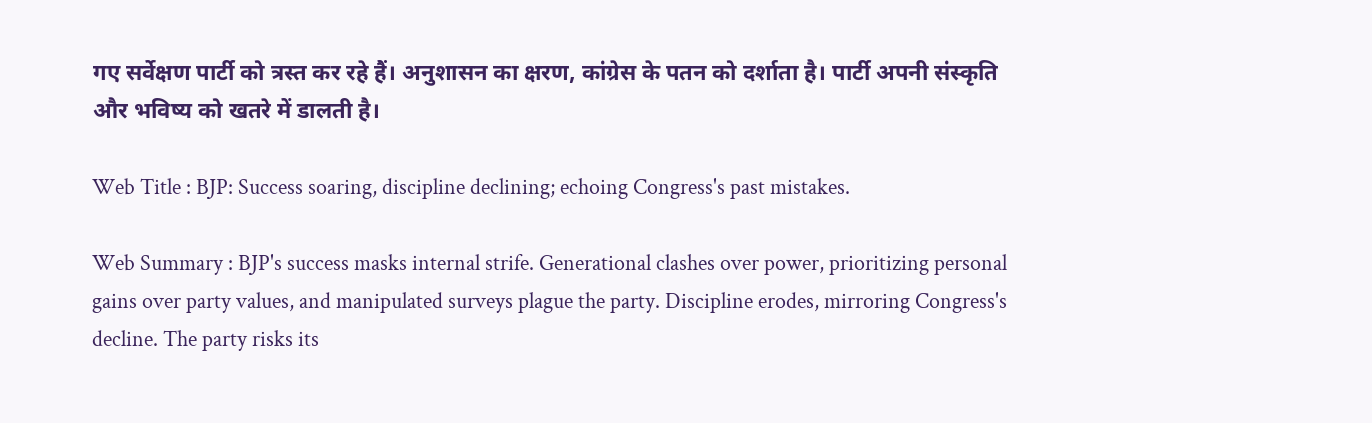गए सर्वेक्षण पार्टी को त्रस्त कर रहे हैं। अनुशासन का क्षरण, कांग्रेस के पतन को दर्शाता है। पार्टी अपनी संस्कृति और भविष्य को खतरे में डालती है।

Web Title : BJP: Success soaring, discipline declining; echoing Congress's past mistakes.

Web Summary : BJP's success masks internal strife. Generational clashes over power, prioritizing personal gains over party values, and manipulated surveys plague the party. Discipline erodes, mirroring Congress's decline. The party risks its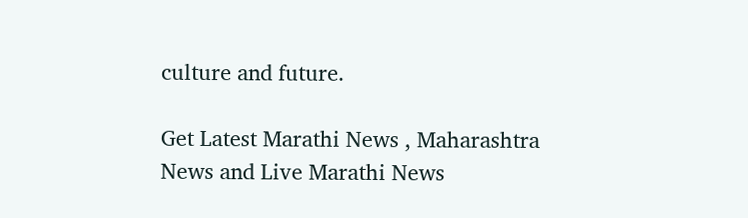culture and future.

Get Latest Marathi News , Maharashtra News and Live Marathi News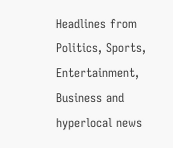Headlines from Politics, Sports, Entertainment, Business and hyperlocal news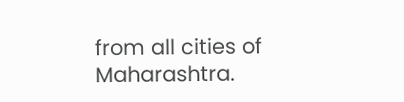from all cities of Maharashtra.